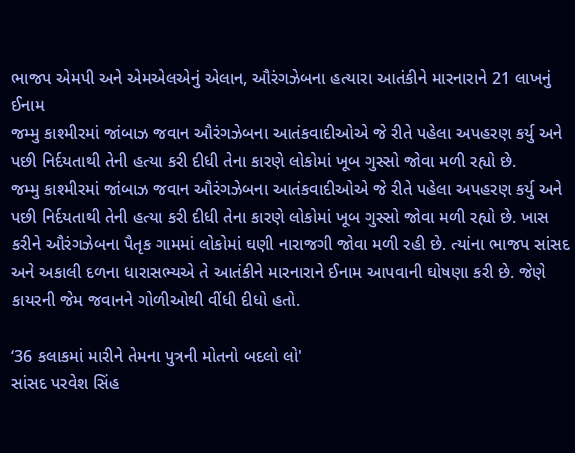ભાજપ એમપી અને એમએલએનું એલાન, ઔરંગઝેબના હત્યારા આતંકીને મારનારાને 21 લાખનું ઈનામ
જમ્મુ કાશ્મીરમાં જાંબાઝ જવાન ઔરંગઝેબના આતંકવાદીઓએ જે રીતે પહેલા અપહરણ કર્યુ અને પછી નિર્દયતાથી તેની હત્યા કરી દીધી તેના કારણે લોકોમાં ખૂબ ગુસ્સો જોવા મળી રહ્યો છે.
જમ્મુ કાશ્મીરમાં જાંબાઝ જવાન ઔરંગઝેબના આતંકવાદીઓએ જે રીતે પહેલા અપહરણ કર્યુ અને પછી નિર્દયતાથી તેની હત્યા કરી દીધી તેના કારણે લોકોમાં ખૂબ ગુસ્સો જોવા મળી રહ્યો છે. ખાસ કરીને ઔરંગઝેબના પૈતૃક ગામમાં લોકોમાં ઘણી નારાજગી જોવા મળી રહી છે. ત્યાંના ભાજપ સાંસદ અને અકાલી દળના ધારાસભ્યએ તે આતંકીને મારનારાને ઈનામ આપવાની ઘોષણા કરી છે. જેણે કાયરની જેમ જવાનને ગોળીઓથી વીંધી દીધો હતો.

‘36 કલાકમાં મારીને તેમના પુત્રની મોતનો બદલો લો'
સાંસદ પરવેશ સિંહ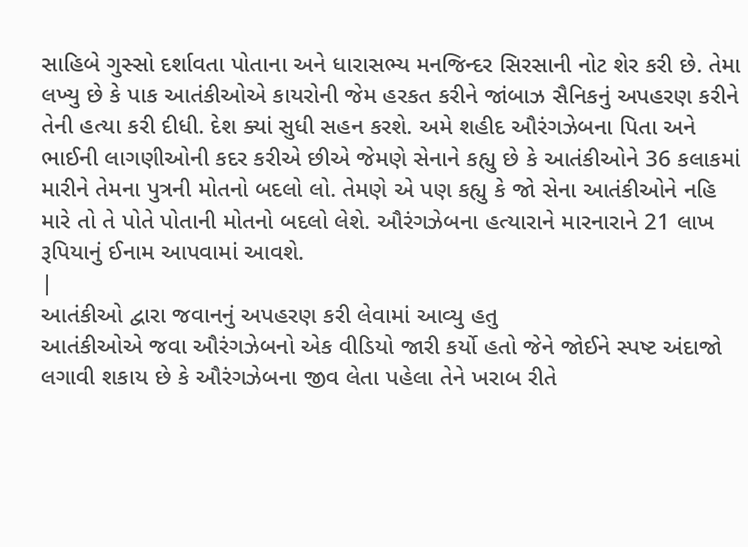સાહિબે ગુસ્સો દર્શાવતા પોતાના અને ધારાસભ્ય મનજિન્દર સિરસાની નોટ શેર કરી છે. તેમા લખ્યુ છે કે પાક આતંકીઓએ કાયરોની જેમ હરકત કરીને જાંબાઝ સૈનિકનું અપહરણ કરીને તેની હત્યા કરી દીધી. દેશ ક્યાં સુધી સહન કરશે. અમે શહીદ ઔરંગઝેબના પિતા અને ભાઈની લાગણીઓની કદર કરીએ છીએ જેમણે સેનાને કહ્યુ છે કે આતંકીઓને 36 કલાકમાં મારીને તેમના પુત્રની મોતનો બદલો લો. તેમણે એ પણ કહ્યુ કે જો સેના આતંકીઓને નહિ મારે તો તે પોતે પોતાની મોતનો બદલો લેશે. ઔરંગઝેબના હત્યારાને મારનારાને 21 લાખ રૂપિયાનું ઈનામ આપવામાં આવશે.
|
આતંકીઓ દ્વારા જવાનનું અપહરણ કરી લેવામાં આવ્યુ હતુ
આતંકીઓએ જવા ઔરંગઝેબનો એક વીડિયો જારી કર્યો હતો જેને જોઈને સ્પષ્ટ અંદાજો લગાવી શકાય છે કે ઔરંગઝેબના જીવ લેતા પહેલા તેને ખરાબ રીતે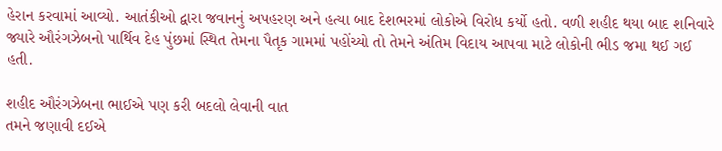હેરાન કરવામાં આવ્યો. આતંકીઓ દ્વારા જવાનનું અપહરણ અને હત્યા બાદ દેશભરમાં લોકોએ વિરોધ કર્યો હતો. વળી શહીદ થયા બાદ શનિવારે જ્યારે ઔરંગઝેબનો પાર્થિવ દેહ પુંછમાં સ્થિત તેમના પૈતૃક ગામમાં પહોંચ્યો તો તેમને અંતિમ વિદાય આપવા માટે લોકોની ભીડ જમા થઈ ગઈ હતી.

શહીદ ઔરંગઝેબના ભાઈએ પણ કરી બદલો લેવાની વાત
તમને જણાવી દઈએ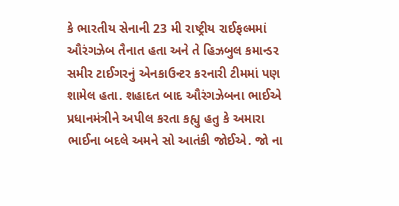કે ભારતીય સેનાની 23 મી રાષ્ટ્રીય રાઈફલ્મમાં ઔરંગઝેબ તૈનાત હતા અને તે હિઝબુલ કમાન્ડર સમીર ટાઈગરનું એનકાઉન્ટર કરનારી ટીમમાં પણ શામેલ હતા. શહાદત બાદ ઔરંગઝેબના ભાઈએ પ્રધાનમંત્રીને અપીલ કરતા કહ્યુ હતુ કે અમારા ભાઈના બદલે અમને સો આતંકી જોઈએ. જો ના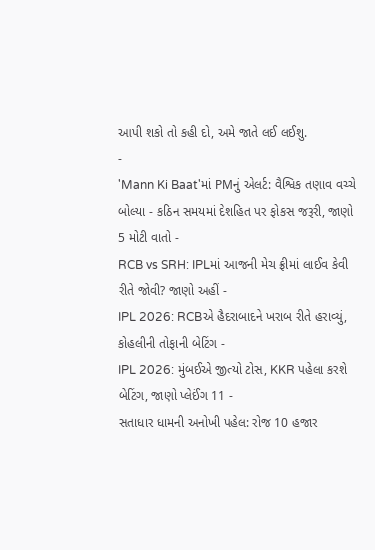આપી શકો તો કહી દો, અમે જાતે લઈ લઈશુ.
-
'Mann Ki Baat'માં PMનું એલર્ટ: વૈશ્વિક તણાવ વચ્ચે બોલ્યા - કઠિન સમયમાં દેશહિત પર ફોકસ જરૂરી, જાણો 5 મોટી વાતો -
RCB vs SRH: IPLમાં આજની મેચ ફ્રીમાં લાઈવ કેવી રીતે જોવી? જાણો અહીં -
IPL 2026: RCBએ હૈદરાબાદને ખરાબ રીતે હરાવ્યું, કોહલીની તોફાની બેટિંગ -
IPL 2026: મુંબઈએ જીત્યો ટોસ, KKR પહેલા કરશે બેટિંગ, જાણો પ્લેઈંગ 11 -
સતાધાર ધામની અનોખી પહેલ: રોજ 10 હજાર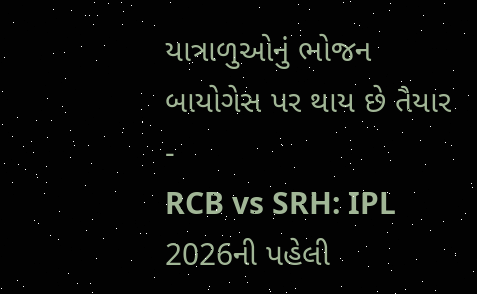યાત્રાળુઓનું ભોજન બાયોગેસ પર થાય છે તૈયાર -
RCB vs SRH: IPL 2026ની પહેલી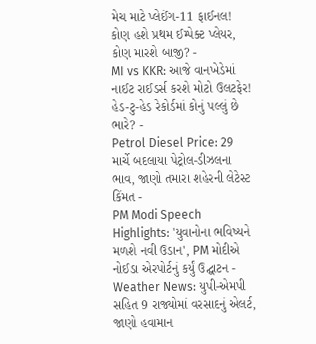મેચ માટે પ્લેઈંગ-11 ફાઈનલ! કોણ હશે પ્રથમ ઈમ્પેક્ટ પ્લેયર, કોણ મારશે બાજી? -
MI vs KKR: આજે વાનખેડેમાં નાઈટ રાઈડર્સ કરશે મોટો ઉલટફેર! હેડ-ટુ-હેડ રેકોર્ડમાં કોનું પલ્લું છે ભારે? -
Petrol Diesel Price: 29 માર્ચે બદલાયા પેટ્રોલ-ડીઝલના ભાવ, જાણો તમારા શહેરની લેટેસ્ટ કિંમત -
PM Modi Speech Highlights: 'યુવાનોના ભવિષ્યને મળશે નવી ઉડાન', PM મોદીએ નોઈડા એરપોર્ટનું કર્યું ઉદ્ઘાટન -
Weather News: યુપી-એમપી સહિત 9 રાજ્યોમાં વરસાદનું એલર્ટ, જાણો હવામાન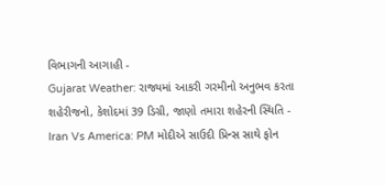વિભાગની આગાહી -
Gujarat Weather: રાજ્યમાં આકરી ગરમીનો અનુભવ કરતા શહેરીજનો, કેશોદમાં 39 ડિગ્રી, જાણો તમારા શહેરની સ્થિતિ -
Iran Vs America: PM મોદીએ સાઉદી પ્રિન્સ સાથે ફોન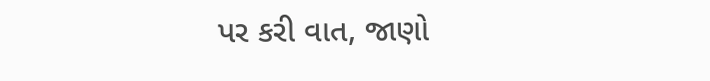પર કરી વાત, જાણો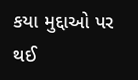કયા મુદ્દાઓ પર થઈ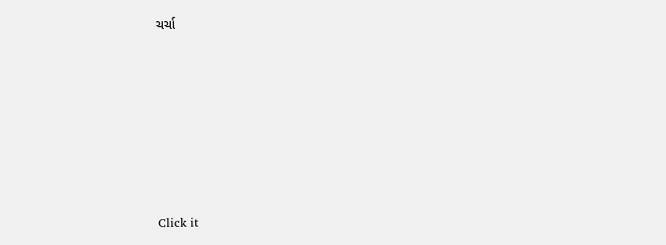ચર્ચા







Click it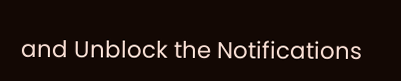and Unblock the Notifications